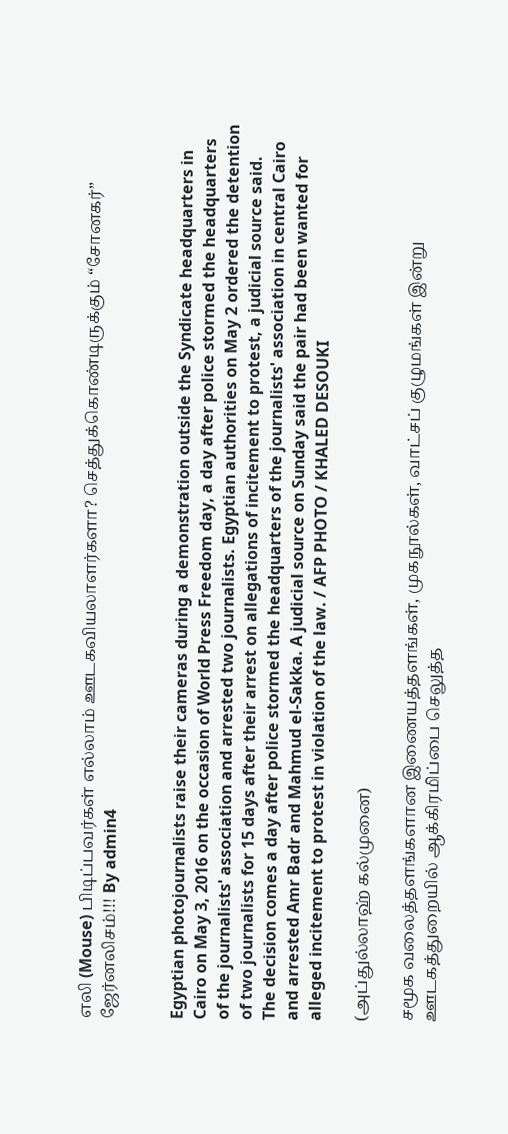எலி (Mouse) பிடிப்பவர்கள் எல்லாம் ஊடகவியலாளர்களா? செத்துக்கொண்டிருக்கும் “சோனகர்” ஜேர்னலிசம்!!! By admin4


Egyptian photojournalists raise their cameras during a demonstration outside the Syndicate headquarters in Cairo on May 3, 2016 on the occasion of World Press Freedom day, a day after police stormed the headquarters of the journalists' association and arrested two journalists. Egyptian authorities on May 2 ordered the detention of two journalists for 15 days after their arrest on allegations of incitement to protest, a judicial source said. The decision comes a day after police stormed the headquarters of the journalists' association in central Cairo and arrested Amr Badr and Mahmud el-Sakka. A judicial source on Sunday said the pair had been wanted for alleged incitement to protest in violation of the law. / AFP PHOTO / KHALED DESOUKI

(அப்துல்லாஹ் கல்முனை)

சமூக வலைத்தளங்களான இணையத்தளங்கள், முகநூல்கள், வாட்சப் குழுமங்கள் இன்று ஊடகத்துறையில் ஆக்கிரமிப்பை செலுத்த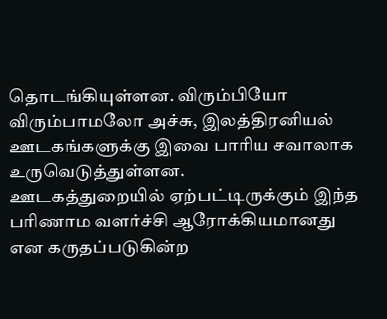தொடங்கியுள்ளன. விரும்பியோ விரும்பாமலோ அச்சு, இலத்திரனியல் ஊடகங்களுக்கு இவை பாரிய சவாலாக உருவெடுத்துள்ளன.
ஊடகத்துறையில் ஏற்பட்டிருக்கும் இந்த பரிணாம வளர்ச்சி ஆரோக்கியமானது என கருதப்படுகின்ற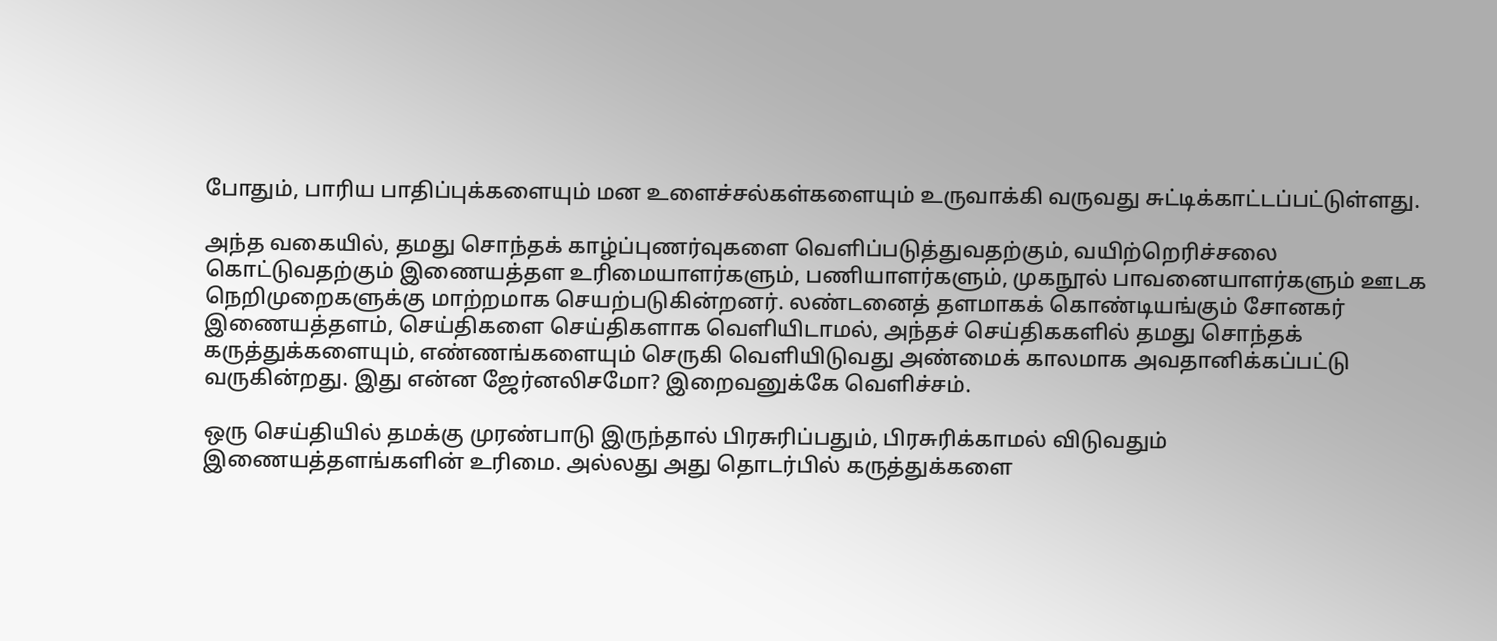போதும், பாரிய பாதிப்புக்களையும் மன உளைச்சல்கள்களையும் உருவாக்கி வருவது சுட்டிக்காட்டப்பட்டுள்ளது.

அந்த வகையில், தமது சொந்தக் காழ்ப்புணர்வுகளை வெளிப்படுத்துவதற்கும், வயிற்றெரிச்சலை கொட்டுவதற்கும் இணையத்தள உரிமையாளர்களும், பணியாளர்களும், முகநூல் பாவனையாளர்களும் ஊடக நெறிமுறைகளுக்கு மாற்றமாக செயற்படுகின்றனர். லண்டனைத் தளமாகக் கொண்டியங்கும் சோனகர் இணையத்தளம், செய்திகளை செய்திகளாக வெளியிடாமல், அந்தச் செய்திககளில் தமது சொந்தக் கருத்துக்களையும், எண்ணங்களையும் செருகி வெளியிடுவது அண்மைக் காலமாக அவதானிக்கப்பட்டு வருகின்றது. இது என்ன ஜேர்னலிசமோ? இறைவனுக்கே வெளிச்சம்.

ஒரு செய்தியில் தமக்கு முரண்பாடு இருந்தால் பிரசுரிப்பதும், பிரசுரிக்காமல் விடுவதும் இணையத்தளங்களின் உரிமை. அல்லது அது தொடர்பில் கருத்துக்களை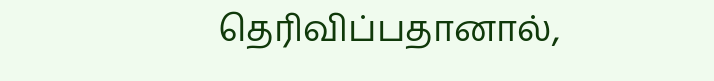தெரிவிப்பதானால்,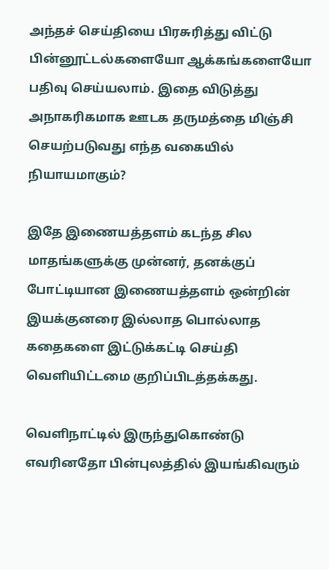அந்தச் செய்தியை பிரசுரித்து விட்டு பின்னூட்டல்களையோ ஆக்கங்களையோ பதிவு செய்யலாம். இதை விடுத்து அநாகரிகமாக ஊடக தருமத்தை மிஞ்சி செயற்படுவது எந்த வகையில் நியாயமாகும்?

இதே இணையத்தளம் கடந்த சில மாதங்களுக்கு முன்னர், தனக்குப் போட்டியான இணையத்தளம் ஒன்றின் இயக்குனரை இல்லாத பொல்லாத கதைகளை இட்டுக்கட்டி செய்தி வெளியிட்டமை குறிப்பிடத்தக்கது.

வெளிநாட்டில் இருந்துகொண்டு எவரினதோ பின்புலத்தில் இயங்கிவரும்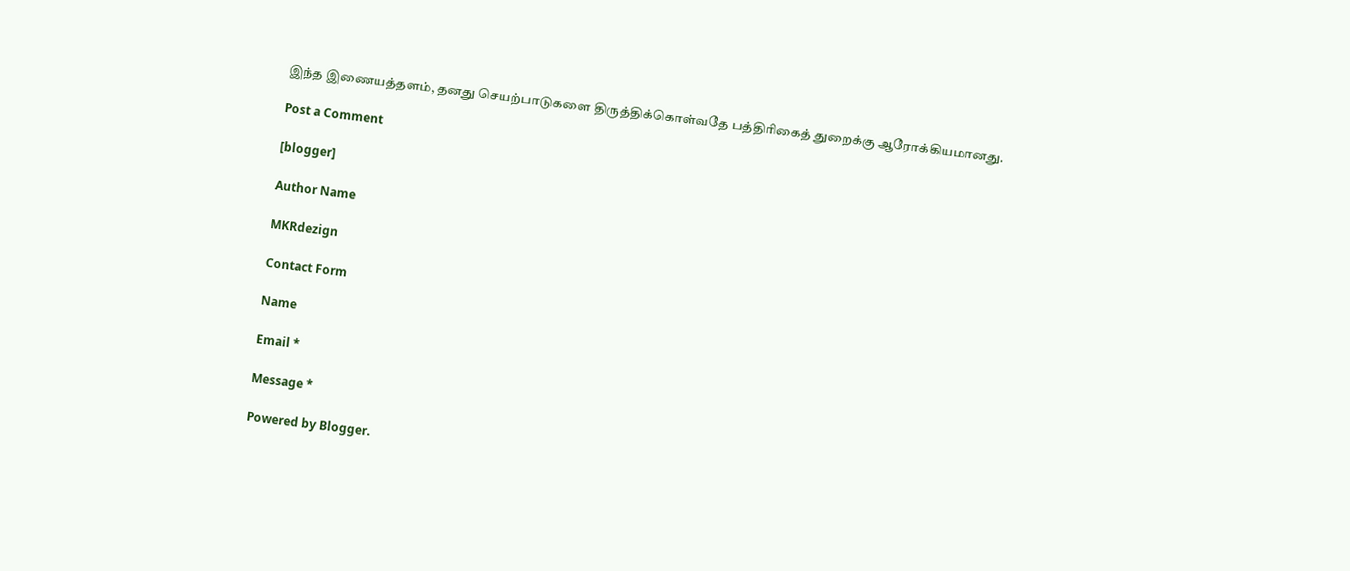இந்த இணையத்தளம், தனது செயற்பாடுகளை திருத்திக்கொள்வதே பத்திரிகைத் துறைக்கு ஆரோக்கியமானது.

Post a Comment

[blogger]

Author Name

MKRdezign

Contact Form

Name

Email *

Message *

Powered by Blogger.